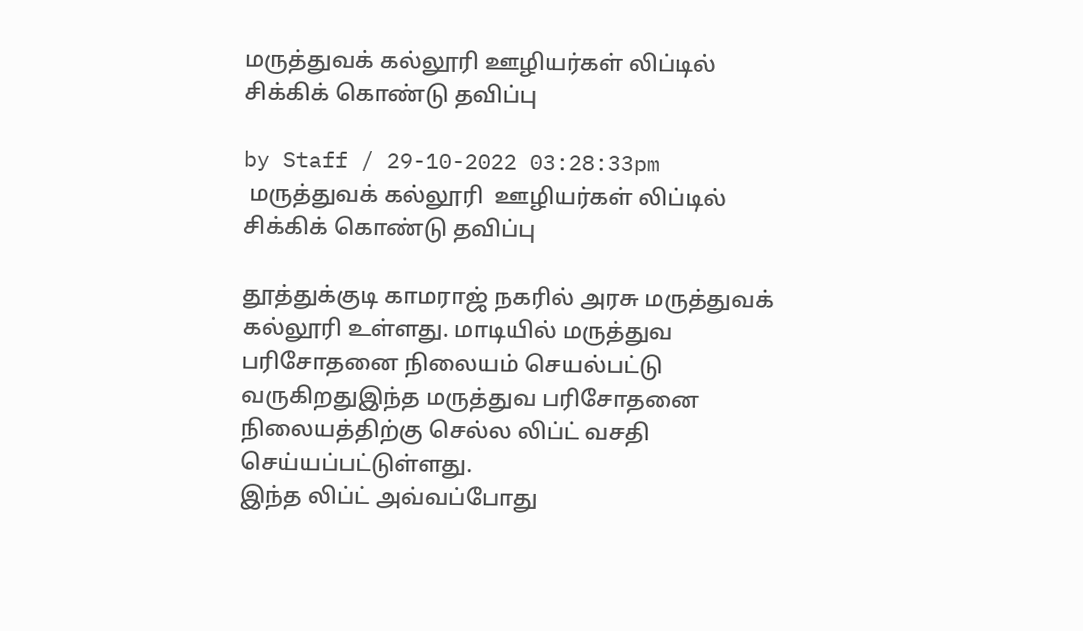மருத்துவக் கல்லூரி ஊழியர்கள் லிப்டில் சிக்கிக் கொண்டு தவிப்பு

by Staff / 29-10-2022 03:28:33pm
 மருத்துவக் கல்லூரி  ஊழியர்கள் லிப்டில்  சிக்கிக் கொண்டு தவிப்பு

தூத்துக்குடி காமராஜ் நகரில் அரசு மருத்துவக் கல்லூரி உள்ளது. மாடியில் மருத்துவ பரிசோதனை நிலையம் செயல்பட்டு வருகிறதுஇந்த மருத்துவ பரிசோதனை நிலையத்திற்கு செல்ல லிப்ட் வசதி செய்யப்பட்டுள்ளது.
இந்த லிப்ட் அவ்வப்போது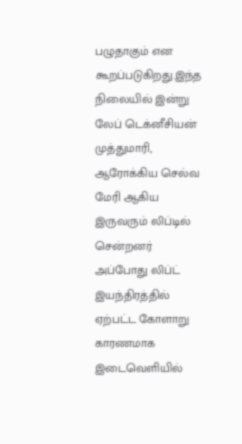பழுதாகும் என கூறப்படுகிறது.இந்த நிலையில் இன்று லேப் டெக்னீசியன் முத்துமாரி, ஆரோக்கிய செல்வ மேரி ஆகிய இருவரும் லிப்டில் சென்றனர் அப்போது லிப்ட் இயந்திரத்தில் ஏற்பட்ட கோளாறு காரணமாக இடைவெளியில்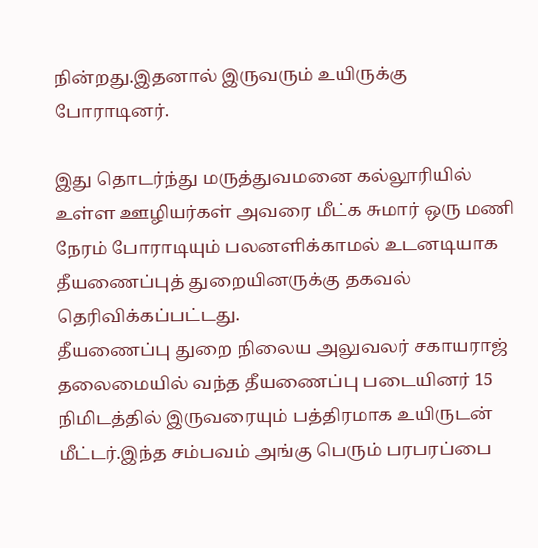நின்றது.இதனால் இருவரும் உயிருக்கு போராடினர்.

இது தொடர்ந்து மருத்துவமனை கல்லூரியில் உள்ள ஊழியர்கள் அவரை மீட்க சுமார் ஒரு மணி நேரம் போராடியும் பலனளிக்காமல் உடனடியாக தீயணைப்புத் துறையினருக்கு தகவல் தெரிவிக்கப்பட்டது.
தீயணைப்பு துறை நிலைய அலுவலர் சகாயராஜ் தலைமையில் வந்த தீயணைப்பு படையினர் 15 நிமிடத்தில் இருவரையும் பத்திரமாக உயிருடன் மீட்டர்.இந்த சம்பவம் அங்கு பெரும் பரபரப்பை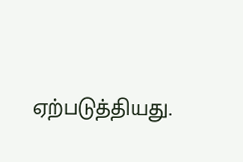ஏற்படுத்தியது.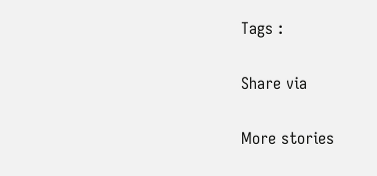Tags :

Share via

More stories